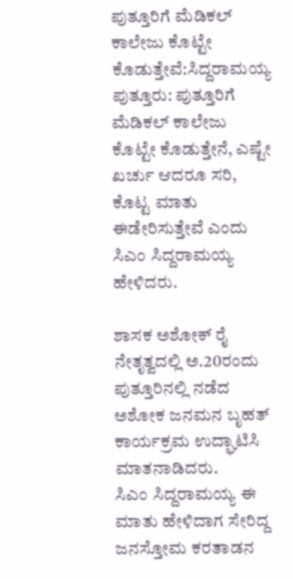ಪುತ್ತೂರಿಗೆ ಮೆಡಿಕಲ್ ಕಾಲೇಜು ಕೊಟ್ಟೇ ಕೊಡುತ್ತೇವೆ:ಸಿದ್ದರಾಮಯ್ಯ
ಪುತ್ತೂರು: ಪುತ್ತೂರಿಗೆ ಮೆಡಿಕಲ್ ಕಾಲೇಜು ಕೊಟ್ಟೇ ಕೊಡುತ್ತೇನೆ, ಎಷ್ಟೇ ಖರ್ಚು ಆದರೂ ಸರಿ, ಕೊಟ್ಟ ಮಾತು ಈಡೇರಿಸುತ್ತೇವೆ ಎಂದು ಸಿಎಂ ಸಿದ್ದರಾಮಯ್ಯ ಹೇಳಿದರು.

ಶಾಸಕ ಅಶೋಕ್ ರೈ ನೇತೃತ್ವದಲ್ಲಿ ಅ.20ರಂದು ಪುತ್ತೂರಿನಲ್ಲಿ ನಡೆದ ಅಶೋಕ ಜನಮನ ಬೃಹತ್ ಕಾರ್ಯಕ್ರಮ ಉದ್ಘಾಟಿಸಿ ಮಾತನಾಡಿದರು.
ಸಿಎಂ ಸಿದ್ದರಾಮಯ್ಯ ಈ ಮಾತು ಹೇಳಿದಾಗ ಸೇರಿದ್ದ ಜನಸ್ತೋಮ ಕರತಾಡನ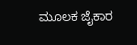ಮೂಲಕ ಜೈಕಾರ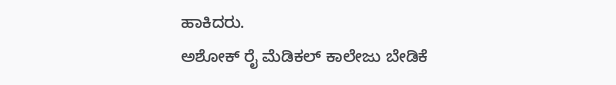ಹಾಕಿದರು.
ಅಶೋಕ್ ರೈ ಮೆಡಿಕಲ್ ಕಾಲೇಜು ಬೇಡಿಕೆ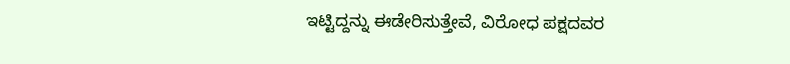ಇಟ್ಟಿದ್ದನ್ನು ಈಡೇರಿಸುತ್ತೇವೆ, ವಿರೋಧ ಪಕ್ಷದವರ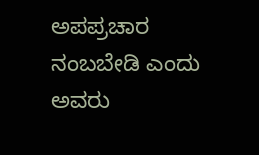ಅಪಪ್ರಚಾರ ನಂಬಬೇಡಿ ಎಂದು ಅವರು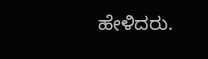ಹೇಳಿದರು.